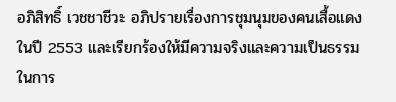อภิสิทธิ์ เวชชาชีวะ อภิปรายเรื่องการชุมนุมของคนเสื้อแดงในปี 2553 และเรียกร้องให้มีความจริงและความเป็นธรรมในการ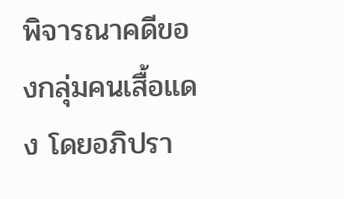พิจารณาคดีของกลุ่มคนเสื้อแดง โดยอภิปรา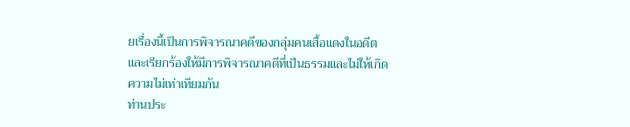ยเรื่องนี้เป็นการพิจารณาคดีของกลุ่มคนเสื้อแดงในอดีตและเรียกร้องให้มีการพิจารณาคดีที่เป็นธรรมและไม่ให้เกิดความไม่เท่าเทียมกัน
ท่านประ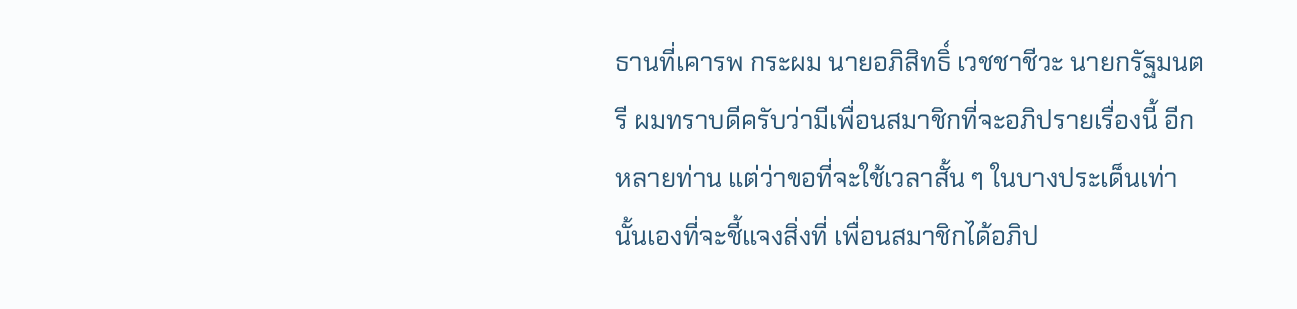ธานที่เคารพ กระผม นายอภิสิทธิ์ เวชชาชีวะ นายกรัฐมนตรี ผมทราบดีครับว่ามีเพื่อนสมาชิกที่จะอภิปรายเรื่องนี้ อีกหลายท่าน แต่ว่าขอที่จะใช้เวลาสั้น ๆ ในบางประเด็นเท่านั้นเองที่จะชี้แจงสิ่งที่ เพื่อนสมาชิกได้อภิป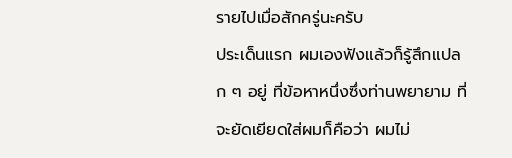รายไปเมื่อสักครู่นะครับ
ประเด็นแรก ผมเองฟังแล้วก็รู้สึกแปลก ๆ อยู่ ที่ข้อหาหนึ่งซึ่งท่านพยายาม ที่จะยัดเยียดใส่ผมก็คือว่า ผมไม่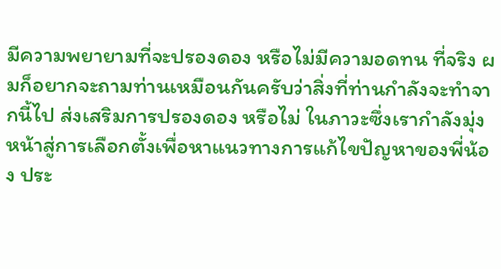มีความพยายามที่จะปรองดอง หรือไม่มีความอดทน ที่จริง ผมก็อยากจะถามท่านเหมือนกันครับว่าสิ่งที่ท่านกําลังจะทําจากนี้ไป ส่งเสริมการปรองดอง หรือไม่ ในภาวะซึ่งเรากําลังมุ่งหน้าสู่การเลือกตั้งเพื่อหาแนวทางการแก้ไขปัญหาของพี่น้อง ประ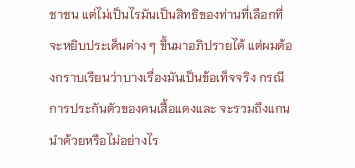ชาชน แต่ไม่เป็นไรมันเป็นสิทธิของท่านที่เลือกที่จะหยิบประเด็นต่าง ๆ ขึ้นมาอภิปรายได้ แต่ผมต้องกราบเรียนว่าบางเรื่องมันเป็นข้อเท็จจริง กรณีการประกันตัวของคนเสื้อแดงและ จะรวมถึงแกนนําด้วยหรือไม่อย่างไร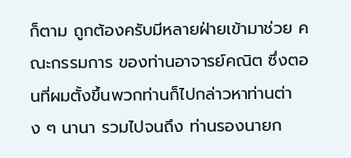ก็ตาม ถูกต้องครับมีหลายฝ่ายเข้ามาช่วย คณะกรรมการ ของท่านอาจารย์คณิต ซึ่งตอนที่ผมตั้งขึ้นพวกท่านก็ไปกล่าวหาท่านต่าง ๆ นานา รวมไปจนถึง ท่านรองนายก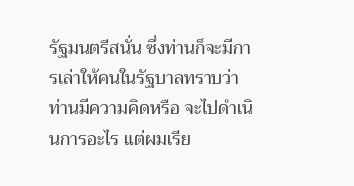รัฐมนตรีสนั่น ซึ่งท่านก็จะมีการเล่าให้คนในรัฐบาลทราบว่าท่านมีความคิดหรือ จะไปดําเนินการอะไร แต่ผมเรีย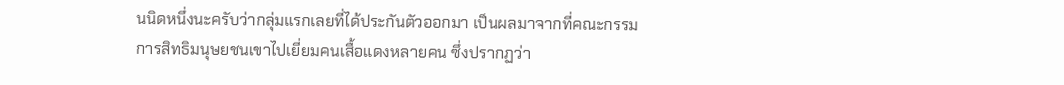นนิดหนึ่งนะครับว่ากลุ่มแรกเลยที่ได้ประกันตัวออกมา เป็นผลมาจากที่คณะกรรมการสิทธิมนุษยชนเขาไปเยี่ยมคนเสื้อแดงหลายคน ซึ่งปรากฏว่า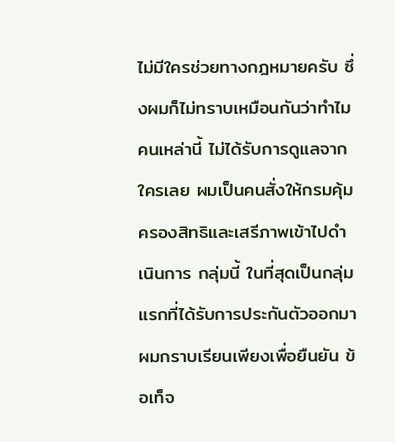ไม่มีใครช่วยทางกฎหมายครับ ซึ่งผมก็ไม่ทราบเหมือนกันว่าทําไมคนเหล่านี้ ไม่ได้รับการดูแลจากใครเลย ผมเป็นคนสั่งให้กรมคุ้มครองสิทธิและเสรีภาพเข้าไปดําเนินการ กลุ่มนี้ ในที่สุดเป็นกลุ่มแรกที่ได้รับการประกันตัวออกมา ผมกราบเรียนเพียงเพื่อยืนยัน ข้อเท็จ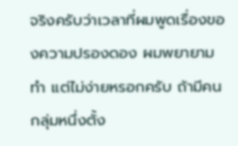จริงครับว่าเวลาที่ผมพูดเรื่องของความปรองดอง ผมพยายามทํา แต่ไม่ง่ายหรอกครับ ถ้ามีคนกลุ่มหนึ่งตั้ง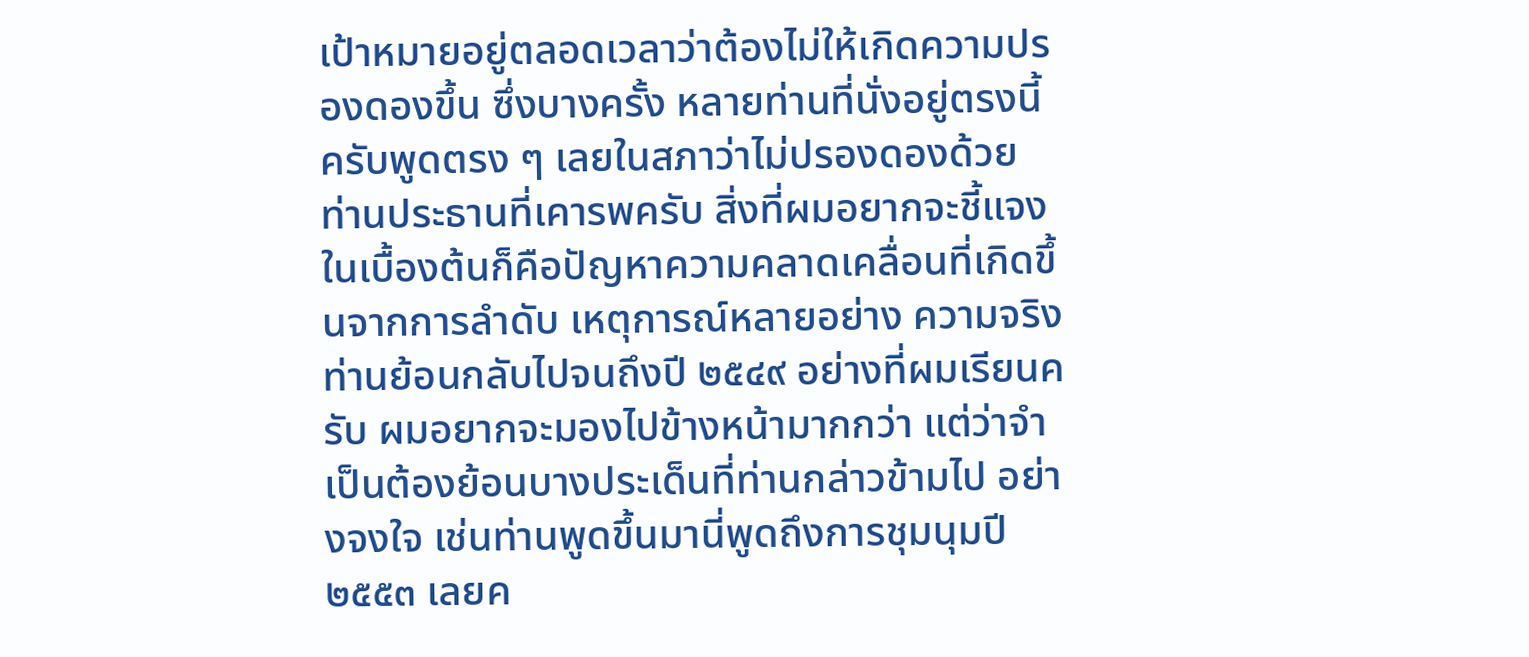เป้าหมายอยู่ตลอดเวลาว่าต้องไม่ให้เกิดความปรองดองขึ้น ซึ่งบางครั้ง หลายท่านที่นั่งอยู่ตรงนี้ครับพูดตรง ๆ เลยในสภาว่าไม่ปรองดองด้วย ท่านประธานที่เคารพครับ สิ่งที่ผมอยากจะชี้แจงในเบื้องต้นก็คือปัญหาความคลาดเคลื่อนที่เกิดขึ้นจากการลําดับ เหตุการณ์หลายอย่าง ความจริงท่านย้อนกลับไปจนถึงปี ๒๕๔๙ อย่างที่ผมเรียนครับ ผมอยากจะมองไปข้างหน้ามากกว่า แต่ว่าจําเป็นต้องย้อนบางประเด็นที่ท่านกล่าวข้ามไป อย่างจงใจ เช่นท่านพูดขึ้นมานี่พูดถึงการชุมนุมปี ๒๕๕๓ เลยค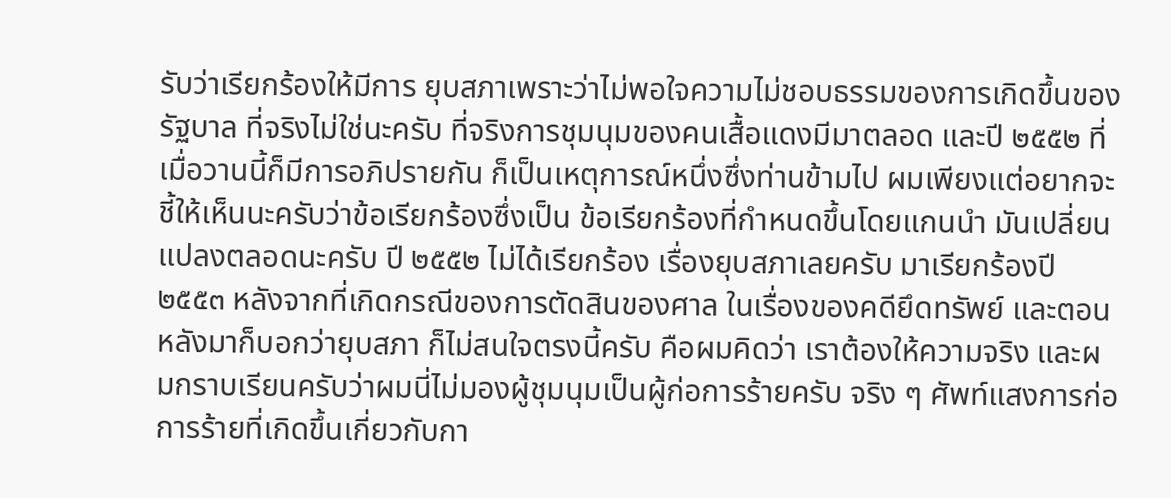รับว่าเรียกร้องให้มีการ ยุบสภาเพราะว่าไม่พอใจความไม่ชอบธรรมของการเกิดขึ้นของรัฐบาล ที่จริงไม่ใช่นะครับ ที่จริงการชุมนุมของคนเสื้อแดงมีมาตลอด และปี ๒๕๕๒ ที่เมื่อวานนี้ก็มีการอภิปรายกัน ก็เป็นเหตุการณ์หนึ่งซึ่งท่านข้ามไป ผมเพียงแต่อยากจะชี้ให้เห็นนะครับว่าข้อเรียกร้องซึ่งเป็น ข้อเรียกร้องที่กําหนดขึ้นโดยแกนนํา มันเปลี่ยนแปลงตลอดนะครับ ปี ๒๕๕๒ ไม่ได้เรียกร้อง เรื่องยุบสภาเลยครับ มาเรียกร้องปี ๒๕๕๓ หลังจากที่เกิดกรณีของการตัดสินของศาล ในเรื่องของคดียึดทรัพย์ และตอนหลังมาก็บอกว่ายุบสภา ก็ไม่สนใจตรงนี้ครับ คือผมคิดว่า เราต้องให้ความจริง และผมกราบเรียนครับว่าผมนี่ไม่มองผู้ชุมนุมเป็นผู้ก่อการร้ายครับ จริง ๆ ศัพท์แสงการก่อการร้ายที่เกิดขึ้นเกี่ยวกับกา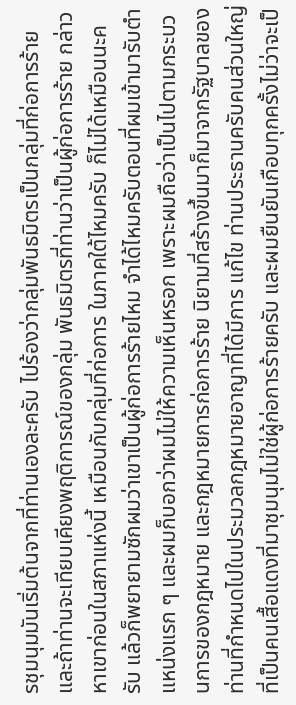รชุมนุมมันเริ่มต้นจากที่ท่านเองละครับ ไปร้องว่ากลุ่มพันธมิตรเป็นกลุ่มที่ก่อการร้าย และถ้าท่านจะเทียบเคียงพฤติการณ์ของกลุ่ม พันธมิตรที่ท่านว่าเป็นผู้ก่อการร้าย กล่าวหาเขาก่อนในสภาแห่งนี้ เหมือนกับกลุ่มที่ก่อการ ในภาคใต้ไหมครับ ก็ไม่ได้เหมือนนะครับ แล้วก็พยายามซักผมว่าเขาเป็นผู้ก่อการร้ายไหม จําได้ไหมครับตอนที่ผมเข้ามารับตําแหน่งแรก ๆ และผมก็บอกว่าผมไม่ให้ความเห็นหรอก เพราะผมถือว่าเป็นไปตามกระบวนการของกฎหมาย และกฎหมายการก่อการร้าย นิยามที่สร้างขึ้นมาก็มาจากรัฐบาลของท่านที่กําหนดไปในประมวลกฎหมายอาญาที่ได้มีการ แก้ไข ท่านประธานครับคนส่วนใหญ่ที่เป็นคนเสื้อแดงที่มาชุมนุมไม่ใช่ผู้ก่อการร้ายครับ และผมยืนยันเกือบทุกครั้งไม่ว่าจะเป็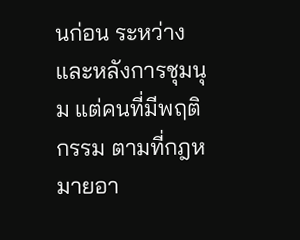นก่อน ระหว่าง และหลังการชุมนุม แต่คนที่มีพฤติกรรม ตามที่กฎหมายอา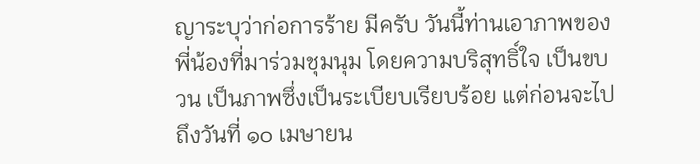ญาระบุว่าก่อการร้าย มีครับ วันนี้ท่านเอาภาพของพี่น้องที่มาร่วมชุมนุม โดยความบริสุทธิ์ใจ เป็นขบวน เป็นภาพซึ่งเป็นระเบียบเรียบร้อย แต่ก่อนจะไปถึงวันที่ ๑๐ เมษายน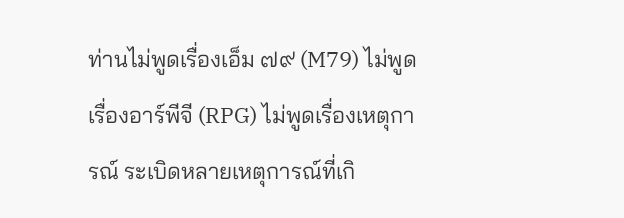ท่านไม่พูดเรื่องเอ็ม ๗๙ (M79) ไม่พูดเรื่องอาร์พีจี (RPG) ไม่พูดเรื่องเหตุการณ์ ระเบิดหลายเหตุการณ์ที่เกิ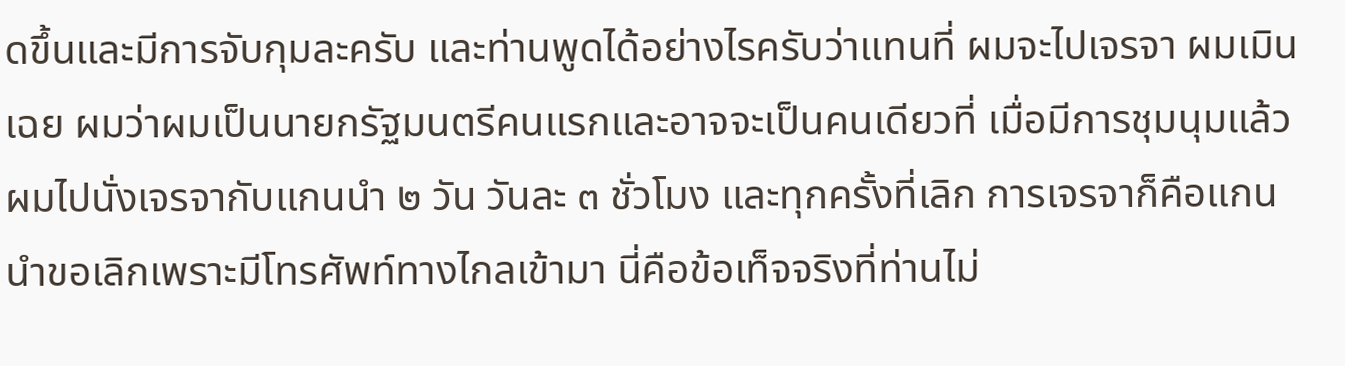ดขึ้นและมีการจับกุมละครับ และท่านพูดได้อย่างไรครับว่าแทนที่ ผมจะไปเจรจา ผมเมินเฉย ผมว่าผมเป็นนายกรัฐมนตรีคนแรกและอาจจะเป็นคนเดียวที่ เมื่อมีการชุมนุมแล้ว ผมไปนั่งเจรจากับแกนนํา ๒ วัน วันละ ๓ ชั่วโมง และทุกครั้งที่เลิก การเจรจาก็คือแกนนําขอเลิกเพราะมีโทรศัพท์ทางไกลเข้ามา นี่คือข้อเท็จจริงที่ท่านไม่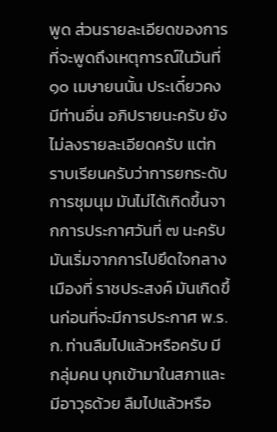พูด ส่วนรายละเอียดของการที่จะพูดถึงเหตุการณ์ในวันที่ ๑๐ เมษายนนั้น ประเดี๋ยวคงมีท่านอื่น อภิปรายนะครับ ยังไม่ลงรายละเอียดครับ แต่กราบเรียนครับว่าการยกระดับการชุมนุม มันไม่ได้เกิดขึ้นจากการประกาศวันที่ ๗ นะครับ มันเริ่มจากการไปยึดใจกลางเมืองที่ ราชประสงค์ มันเกิดขึ้นก่อนที่จะมีการประกาศ พ.ร.ก. ท่านลืมไปแล้วหรือครับ มีกลุ่มคน บุกเข้ามาในสภาและมีอาวุธด้วย ลืมไปแล้วหรือ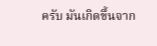ครับ มันเกิดขึ้นจาก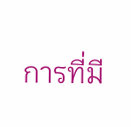การที่มี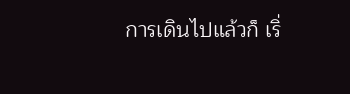การเดินไปแล้วก็ เริ่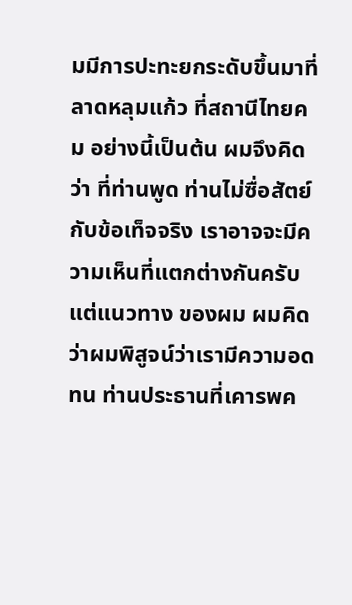มมีการปะทะยกระดับขึ้นมาที่ลาดหลุมแก้ว ที่สถานีไทยคม อย่างนี้เป็นต้น ผมจึงคิดว่า ที่ท่านพูด ท่านไม่ซื่อสัตย์กับข้อเท็จจริง เราอาจจะมีความเห็นที่แตกต่างกันครับ แต่แนวทาง ของผม ผมคิดว่าผมพิสูจน์ว่าเรามีความอดทน ท่านประธานที่เคารพค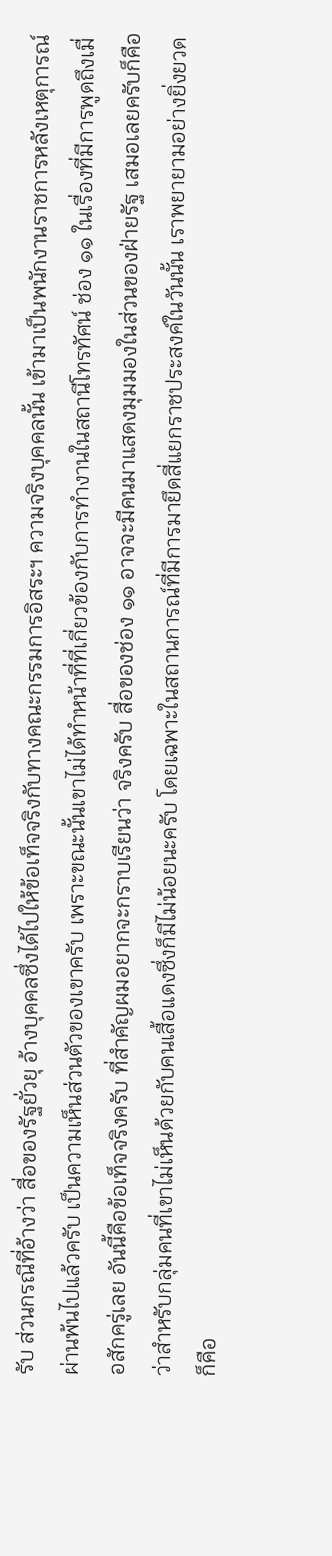รับ ส่วนกรณีที่อ้างว่า สื่อของรัฐยั่วยุ อ้างบุคคลซึ่งได้ไปให้ข้อเท็จจริงกับทางคณะกรรมการอิสระฯ ความจริงบุคคลนั้น เข้ามาเป็นพนักงานราชการหลังเหตุการณ์ผ่านพ้นไปแล้วครับ เป็นความเห็นส่วนตัวของเขาครับ เพราะขณะนั้นเขาไม่ได้ทําหน้าที่ที่เกี่ยวข้องกับการทํางานในสถานีโทรทัศน์ ช่อง ๑๑ ในเรื่องที่มีการพูดถึงเมื่อสักครู่เลย อันนี้คือข้อเท็จจริงครับ ที่สําคัญผมอยากจะกราบเรียนว่า จริงครับ สื่อของช่อง ๑๑ อาจจะมีคนมาแสดงมุมมองในส่วนของฝ่ายรัฐ เสมอเลยครับก็คือว่าสําหรับกลุ่มคนที่เขาไม่เห็นด้วยกับคนเสื้อแดงซึ่งก็มีไม่น้อยนะครับ โดยเฉพาะในสถานการณ์ที่มีการมายึดสี่แยกราชประสงค์ในวันนั้น เราพยายามอย่างยิ่งยวด ก็คือ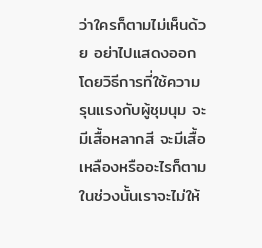ว่าใครก็ตามไม่เห็นด้วย อย่าไปแสดงออกโดยวิธีการที่ใช้ความรุนแรงกับผู้ชุมนุม จะมีเสื้อหลากสี จะมีเสื้อเหลืองหรืออะไรก็ตามในช่วงนั้นเราจะไม่ให้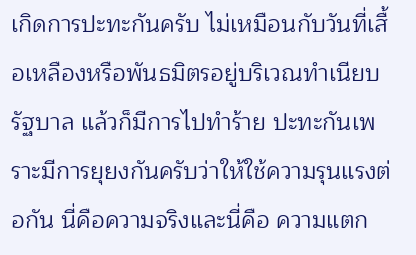เกิดการปะทะกันครับ ไม่เหมือนกับวันที่เสื้อเหลืองหรือพันธมิตรอยู่บริเวณทําเนียบรัฐบาล แล้วก็มีการไปทําร้าย ปะทะกันเพราะมีการยุยงกันครับว่าให้ใช้ความรุนแรงต่อกัน นี่คือความจริงและนี่คือ ความแตก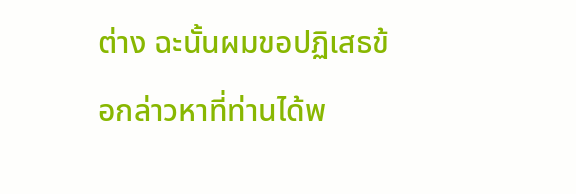ต่าง ฉะนั้นผมขอปฏิเสธข้อกล่าวหาที่ท่านได้พ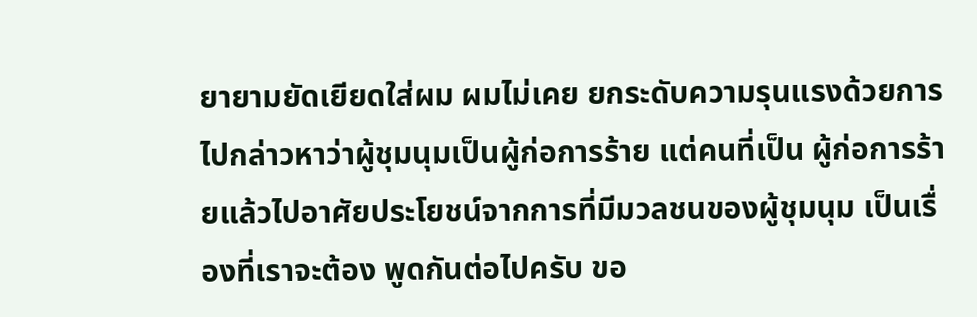ยายามยัดเยียดใส่ผม ผมไม่เคย ยกระดับความรุนแรงด้วยการไปกล่าวหาว่าผู้ชุมนุมเป็นผู้ก่อการร้าย แต่คนที่เป็น ผู้ก่อการร้ายแล้วไปอาศัยประโยชน์จากการที่มีมวลชนของผู้ชุมนุม เป็นเรื่องที่เราจะต้อง พูดกันต่อไปครับ ขอ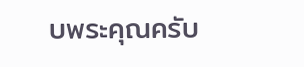บพระคุณครับ